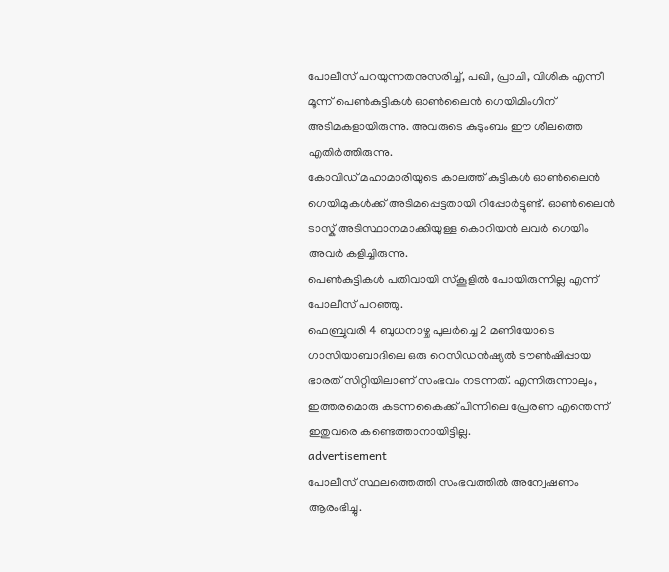പോലീസ് പറയുന്നതനുസരിച്ച്, പഖി, പ്രാചി, വിശിക എന്നീ മൂന്ന് പെൺകുട്ടികൾ ഓൺലൈൻ ഗെയിമിംഗിന് അടിമകളായിരുന്നു. അവരുടെ കുടുംബം ഈ ശീലത്തെ എതിർത്തിരുന്നു.
കോവിഡ് മഹാമാരിയുടെ കാലത്ത് കുട്ടികൾ ഓൺലൈൻ ഗെയിമുകൾക്ക് അടിമപ്പെട്ടതായി റിപ്പോർട്ടുണ്ട്. ഓൺലൈൻ ടാസ്ക് അടിസ്ഥാനമാക്കിയുള്ള കൊറിയൻ ലവർ ഗെയിം അവർ കളിച്ചിരുന്നു.
പെൺകുട്ടികൾ പതിവായി സ്കൂളിൽ പോയിരുന്നില്ല എന്ന് പോലീസ് പറഞ്ഞു.
ഫെബ്രുവരി 4 ബുധനാഴ്ച പുലർച്ചെ 2 മണിയോടെ ഗാസിയാബാദിലെ ഒരു റെസിഡൻഷ്യൽ ടൗൺഷിപ്പായ ഭാരത് സിറ്റിയിലാണ് സംഭവം നടന്നത്. എന്നിരുന്നാലും, ഇത്തരമൊരു കടന്നകൈക്ക് പിന്നിലെ പ്രേരണ എന്തെന്ന് ഇതുവരെ കണ്ടെത്താനായിട്ടില്ല.
advertisement
പോലീസ് സ്ഥലത്തെത്തി സംഭവത്തിൽ അന്വേഷണം ആരംഭിച്ചു.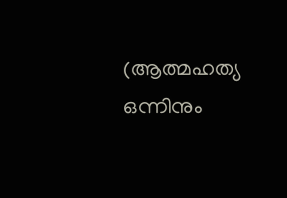(ആത്മഹത്യ ഒന്നിനും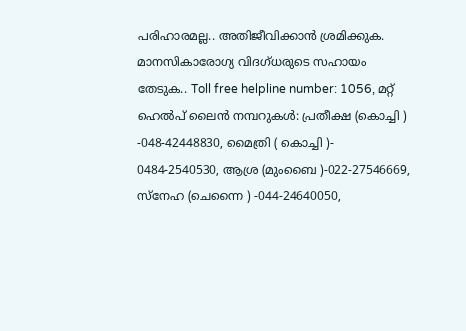പരിഹാരമല്ല.. അതിജീവിക്കാൻ ശ്രമിക്കുക. മാനസികാരോഗ്യ വിദഗ്ധരുടെ സഹായം തേടുക.. Toll free helpline number: 1056, മറ്റ് ഹെൽപ് ലൈൻ നമ്പറുകൾ: പ്രതീക്ഷ (കൊച്ചി ) -048-42448830, മൈത്രി ( കൊച്ചി )- 0484-2540530, ആശ്ര (മുംബൈ )-022-27546669, സ്നേഹ (ചെന്നൈ ) -044-24640050,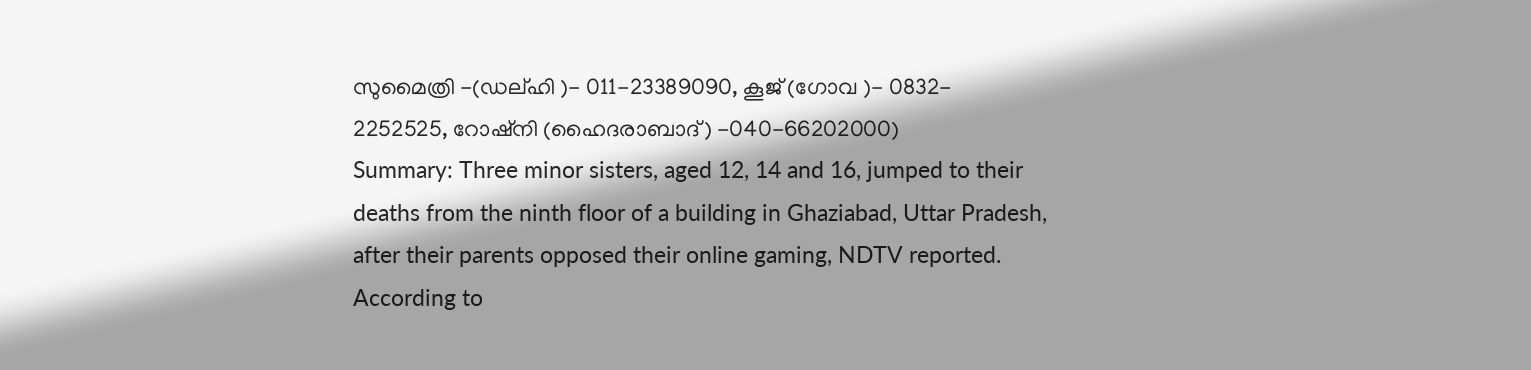സുമൈത്രി -(ഡല്ഹി )- 011-23389090, കൂജ് (ഗോവ )- 0832- 2252525, റോഷ്നി (ഹൈദരാബാദ്) -040-66202000)
Summary: Three minor sisters, aged 12, 14 and 16, jumped to their deaths from the ninth floor of a building in Ghaziabad, Uttar Pradesh, after their parents opposed their online gaming, NDTV reported. According to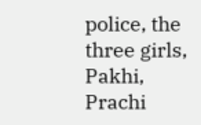police, the three girls, Pakhi, Prachi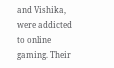and Vishika, were addicted to online gaming. Their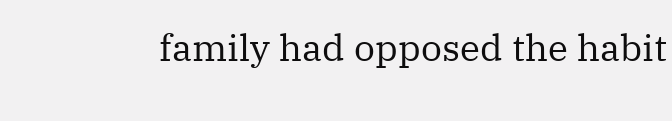family had opposed the habit